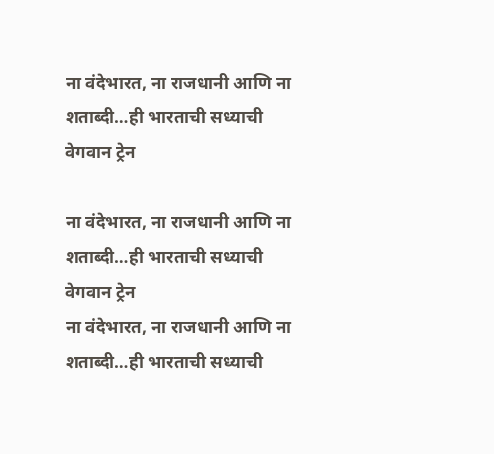ना वंदेभारत, ना राजधानी आणि ना शताब्दी…ही भारताची सध्याची वेगवान ट्रेन

ना वंदेभारत, ना राजधानी आणि ना शताब्दी…ही भारताची सध्याची वेगवान ट्रेन
ना वंदेभारत, ना राजधानी आणि ना शताब्दी…ही भारताची सध्याची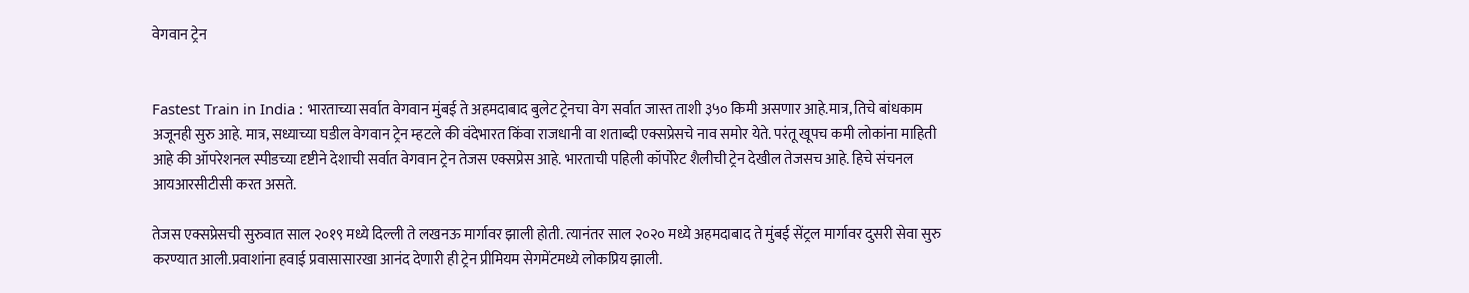वेगवान ट्रेन


Fastest Train in India : भारताच्या सर्वात वेगवान मुंबई ते अहमदाबाद बुलेट ट्रेनचा वेग सर्वात जास्त ताशी ३५० किमी असणार आहे.मात्र, तिचे बांधकाम अजूनही सुरु आहे. मात्र, सध्याच्या घडील वेगवान ट्रेन म्हटले की वंदेभारत किंवा राजधानी वा शताब्दी एक्सप्रेसचे नाव समोर येते. परंतू खूपच कमी लोकांना माहिती आहे की ऑपरेशनल स्पीडच्या दृष्टीने देशाची सर्वात वेगवान ट्रेन तेजस एक्सप्रेस आहे. भारताची पहिली कॉर्पोरेट शैलीची ट्रेन देखील तेजसच आहे. हिचे संचनल आयआरसीटीसी करत असते.

तेजस एक्सप्रेसची सुरुवात साल २०१९ मध्ये दिल्ली ते लखनऊ मार्गावर झाली होती. त्यानंतर साल २०२० मध्ये अहमदाबाद ते मुंबई सेंट्रल मार्गावर दुसरी सेवा सुरु करण्यात आली.प्रवाशांना हवाई प्रवासासारखा आनंद देणारी ही ट्रेन प्रीमियम सेगमेंटमध्ये लोकप्रिय झाली.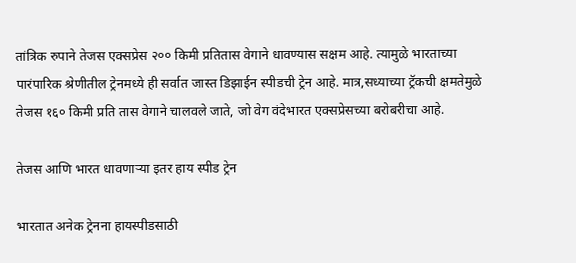तांत्रिक रुपाने तेजस एक्सप्रेस २०० किमी प्रतितास वेगाने धावण्यास सक्षम आहे. त्यामुळे भारताच्या पारंपारिक श्रेणीतील ट्रेनमध्ये ही सर्वात जास्त डिझाईन स्पीडची ट्रेन आहे. मात्र,सध्याच्या ट्रॅकची क्षमतेमुळे तेजस १६० किमी प्रति तास वेगाने चालवले जाते, जो वेग वंदेभारत एक्सप्रेसच्या बरोबरीचा आहे.

तेजस आणि भारत धावणाऱ्या इतर हाय स्पीड ट्रेन

भारतात अनेक ट्रेनना हायस्पीडसाठी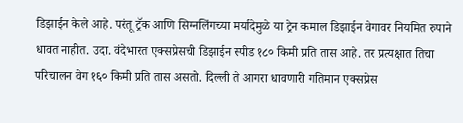डिझाईन केले आहे. परंतू ट्रॅक आणि सिग्नलिंगच्या मर्यादेमुळे या ट्रेन कमाल डिझाईन वेगावर नियमित रुपाने धावत नाहीत. उदा. वंदेभारत एक्सप्रेसची डिझाईन स्पीड १८० किमी प्रति तास आहे. तर प्रत्यक्षात तिचा परिचालन वेग १६० किमी प्रति तास असतो. दिल्ली ते आगरा धावणारी गतिमान एक्सप्रेस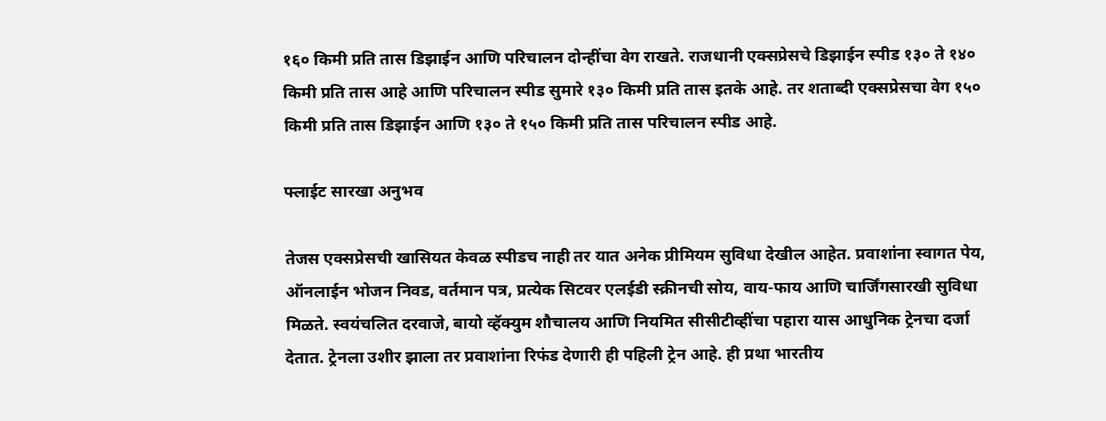१६० किमी प्रति तास डिझाईन आणि परिचालन दोन्हींचा वेग राखते. राजधानी एक्सप्रेसचे डिझाईन स्पीड १३० ते १४० किमी प्रति तास आहे आणि परिचालन स्पीड सुमारे १३० किमी प्रति तास इतके आहे. तर शताब्दी एक्सप्रेसचा वेग १५० किमी प्रति तास डिझाईन आणि १३० ते १५० किमी प्रति तास परिचालन स्पीड आहे.

फ्लाईट सारखा अनुभव

तेजस एक्सप्रेसची खासियत केवळ स्पीडच नाही तर यात अनेक प्रीमियम सुविधा देखील आहेत. प्रवाशांना स्वागत पेय, ऑनलाईन भोजन निवड, वर्तमान पत्र, प्रत्येक सिटवर एलईडी स्क्रीनची सोय, वाय-फाय आणि चार्जिंगसारखी सुविधा मिळते. स्वयंचलित दरवाजे, बायो व्हॅक्युम शौचालय आणि नियमित सीसीटीव्हींचा पहारा यास आधुनिक ट्रेनचा दर्जा देतात. ट्रेनला उशीर झाला तर प्रवाशांना रिफंड देणारी ही पहिली ट्रेन आहे. ही प्रथा भारतीय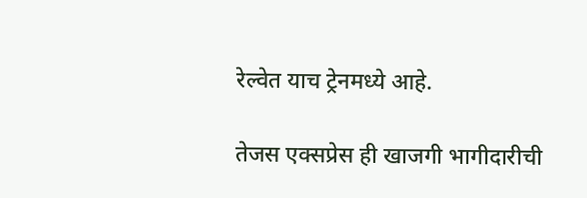रेल्वेत याच ट्रेनमध्ये आहे.

तेजस एक्सप्रेस ही खाजगी भागीदारीची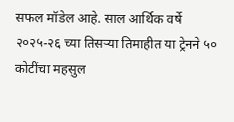सफल मॉडेल आहे. साल आर्थिक वर्षे २०२५-२६ च्या तिसऱ्या तिमाहीत या ट्रेनने ५० कोटींचा महसुल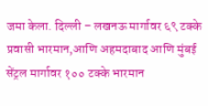जमा केला. दिल्ली – लखनऊ मार्गावर ६९ टक्के प्रवासी भारमान,आणि अहमदाबाद आणि मुंबई सेंट्रल मार्गावर १०० टक्के भारमान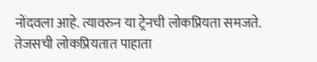नोंदवला आहे. त्यावरुन या ट्रेनची लोकप्रियता समजते. तेजसची लोकप्रियतात पाहाता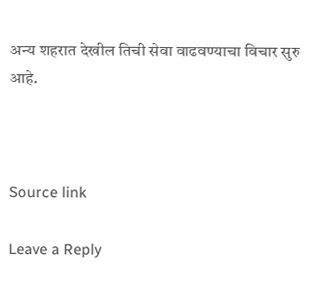अन्य शहरात देखील तिची सेवा वाढवण्याचा विचार सुरु आहे.



Source link

Leave a Reply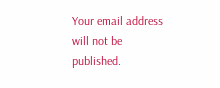Your email address will not be published.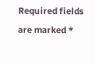Required fields are marked *